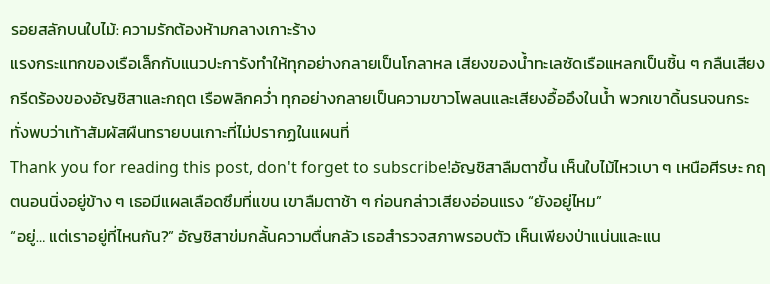รอยสลักบนใบไม้: ความรักต้องห้ามกลางเกาะร้าง
แรงกระแทกของเรือเล็กกับแนวปะการังทำให้ทุกอย่างกลายเป็นโกลาหล เสียงของน้ำทะเลซัดเรือแหลกเป็นชิ้น ๆ กลืนเสียงกรีดร้องของอัญชิสาและกฤต เรือพลิกคว่ำ ทุกอย่างกลายเป็นความขาวโพลนและเสียงอื้ออึงในน้ำ พวกเขาดิ้นรนจนกระทั่งพบว่าเท้าสัมผัสผืนทรายบนเกาะที่ไม่ปรากฏในแผนที่
Thank you for reading this post, don't forget to subscribe!อัญชิสาลืมตาขึ้น เห็นใบไม้ไหวเบา ๆ เหนือศีรษะ กฤตนอนนิ่งอยู่ข้าง ๆ เธอมีแผลเลือดซึมที่แขน เขาลืมตาช้า ๆ ก่อนกล่าวเสียงอ่อนแรง “ยังอยู่ไหม”
“อยู่… แต่เราอยู่ที่ไหนกัน?” อัญชิสาข่มกลั้นความตื่นกลัว เธอสำรวจสภาพรอบตัว เห็นเพียงป่าแน่นและแน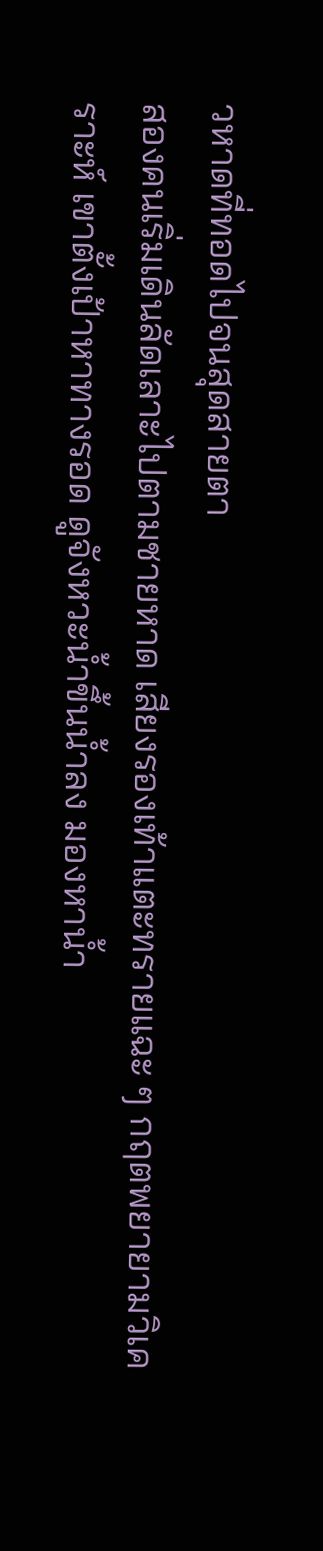วหาดที่ทอดไปจนสุดสายตา
สองคนเริ่มเดินลัดเลาะไปตามชายหาด เสียงรองเท้าแตะทรายแฉะ ๆ กฤตพยายามวิเคราะห์ เขาตั้งเป้าหาทางรอด ดูจังหวะน้ำขึ้นน้ำลง มองหาน้ำ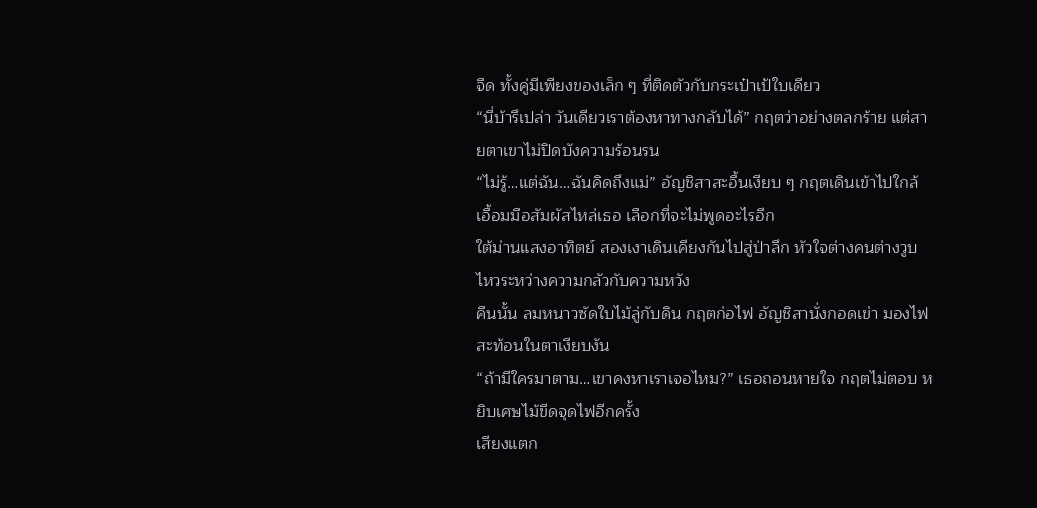จืด ทั้งคู่มีเพียงของเล็ก ๆ ที่ติดตัวกับกระเป๋าเป้ใบเดียว
“นี่บ้ารึเปล่า วันเดียวเราต้องหาทางกลับได้” กฤตว่าอย่างตลกร้าย แต่สายตาเขาไม่ปิดบังความร้อนรน
“ไม่รู้…แต่ฉัน…ฉันคิดถึงแม่” อัญชิสาสะอื้นเงียบ ๆ กฤตเดินเข้าไปใกล้ เอื้อมมือสัมผัสไหล่เธอ เลือกที่จะไม่พูดอะไรอีก
ใต้ม่านแสงอาทิตย์ สองเงาเดินเคียงกันไปสู่ป่าลึก หัวใจต่างคนต่างวูบไหวระหว่างความกลัวกับความหวัง
คืนนั้น ลมหนาวซัดใบไม้ลู่กับดิน กฤตก่อไฟ อัญชิสานั่งกอดเข่า มองไฟสะท้อนในตาเงียบงัน
“ถ้ามีใครมาตาม…เขาคงหาเราเจอไหม?” เธอถอนหายใจ กฤตไม่ตอบ หยิบเศษไม้ขีดจุดไฟอีกครั้ง
เสียงแตก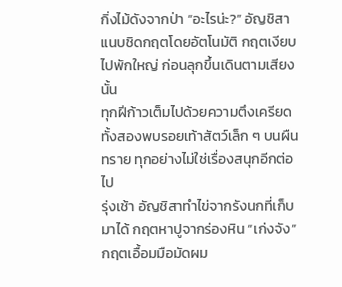กิ่งไม้ดังจากป่า “อะไรน่ะ?” อัญชิสาแนบชิดกฤตโดยอัตโนมัติ กฤตเงียบไปพักใหญ่ ก่อนลุกขึ้นเดินตามเสียงนั้น
ทุกฝีก้าวเต็มไปด้วยความตึงเครียด ทั้งสองพบรอยเท้าสัตว์เล็ก ๆ บนผืนทราย ทุกอย่างไม่ใช่เรื่องสนุกอีกต่อไป
รุ่งเช้า อัญชิสาทำไข่จากรังนกที่เก็บมาได้ กฤตหาปูจากร่องหิน “เก่งจัง” กฤตเอื้อมมือมัดผม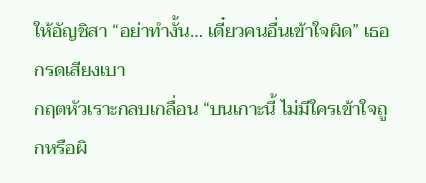ให้อัญชิสา “อย่าทำงั้น… เดี๋ยวคนอื่นเข้าใจผิด” เธอกรดเสียงเบา
กฤตหัวเราะกลบเกลื่อน “บนเกาะนี้ ไม่มีใครเข้าใจถูกหรือผิ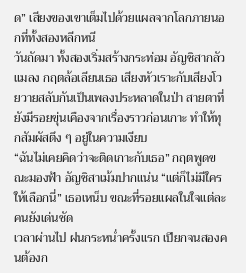ด” เสียงของเขาเต็มไปด้วยแผลจากโลกภายนอกที่ทั้งสองหลีกหนี
วันถัดมา ทั้งสองเริ่มสร้างกระท่อม อัญชิสากลัวแมลง กฤตล้อเลียนเธอ เสียงหัวเราะกับเสียงโวยวายสลับกันเป็นเพลงประหลาดในป่า สายตาที่ยังมีรอยขุ่นเคืองจากเรื่องราวก่อนเกาะ ทำให้ทุกสัมผัสตึง ๆ อยู่ในความเงียบ
“ฉันไม่เคยคิดว่าจะติดเกาะกับเธอ” กฤตพูดขณะมองฟ้า อัญชิสาเม้มปากแน่น “แต่ก็ไม่มีใครให้เลือกนี่” เธอเหน็บ ขณะที่รอยแผลในใจแต่ละคนยังเด่นชัด
เวลาผ่านไป ฝนกระหน่ำครั้งแรก เปียกจนสองคนต้องก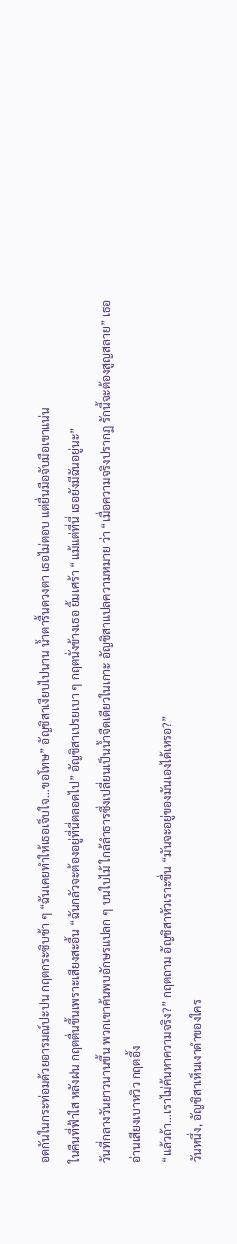อดกันในกระท่อมด้วยอารมณ์ปะปน กฤตกระซิบช้า ๆ “ฉันเคยทำให้เธอเจ็บใจ…ขอโทษ” อัญชิสาเงียบไปนาน น้ำตารื้นดวงตา เธอไม่ตอบ แต่ยื่นมือจับมือเขาแน่น
ในคืนที่ฟ้าใส หลังฝน กฤตตื่นขึ้นเพราะเสียงสะอื้น “ฉันกลัวจะต้องอยู่ที่นี่ตลอดไป” อัญชิสาเปรยเบา ๆ กฤตนั่งข้างเธอ ยิ้มเศร้า “แม้แต่ที่นี่ เธอยังมีฉันอยู่นะ”
วันที่กลางวันยาวนานขึ้น พวกเขาค้นพบอักษรแปลก ๆ บนใบไม้ ใกล้ลำธารซึ่งเปลี่ยนเป็นน้ำจืดเดียวในเกาะ อัญชิสาแปลความหมาย ว่า “เมื่อความจริงปรากฏ รักนี้จะต้องสูญสลาย” เธออ่านเสียงเบาหวิว กฤตอึ้ง
“แล้วถ้า…เราไม่ค้นหาความจริง?” กฤตถาม อัญชิสาหัวเราะขื่น “มันจะอยู่ของมันเองได้เหรอ?”
วันหนึ่ง, อัญชิสาเห็นเงาดำของใคร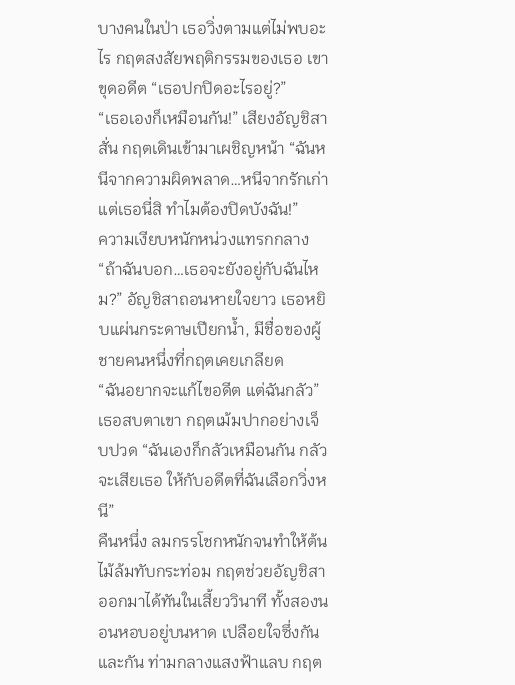บางคนในป่า เธอวิ่งตามแต่ไม่พบอะไร กฤตสงสัยพฤติกรรมของเธอ เขาขุดอดีต “เธอปกปิดอะไรอยู่?”
“เธอเองก็เหมือนกัน!” เสียงอัญชิสาสั่น กฤตเดินเข้ามาเผชิญหน้า “ฉันหนีจากความผิดพลาด…หนีจากรักเก่า แต่เธอนี่สิ ทำไมต้องปิดบังฉัน!”
ความเงียบหนักหน่วงแทรกกลาง “ถ้าฉันบอก…เธอจะยังอยู่กับฉันไหม?” อัญชิสาถอนหายใจยาว เธอหยิบแผ่นกระดาษเปียกน้ำ, มีชื่อของผู้ชายคนหนึ่งที่กฤตเคยเกลียด
“ฉันอยากจะแก้ไขอดีต แต่ฉันกลัว” เธอสบตาเขา กฤตเม้มปากอย่างเจ็บปวด “ฉันเองก็กลัวเหมือนกัน กลัวจะเสียเธอ ให้กับอดีตที่ฉันเลือกวิ่งหนี”
คืนหนึ่ง ลมกรรโชกหนักจนทำให้ต้นไม้ล้มทับกระท่อม กฤตช่วยอัญชิสาออกมาได้ทันในเสี้ยววินาที ทั้งสองนอนหอบอยู่บนหาด เปลือยใจซึ่งกันและกัน ท่ามกลางแสงฟ้าแลบ กฤต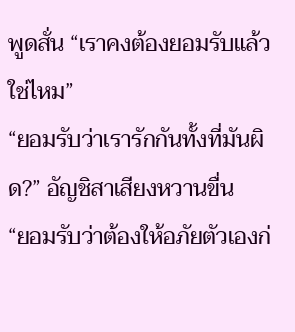พูดสั่น “เราคงต้องยอมรับแล้ว ใช่ไหม”
“ยอมรับว่าเรารักกันทั้งที่มันผิด?” อัญชิสาเสียงหวานขื่น
“ยอมรับว่าต้องให้อภัยตัวเองก่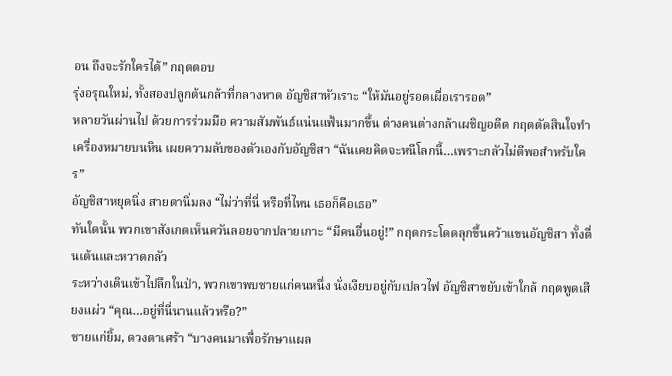อน ถึงจะรักใครได้” กฤตตอบ
รุ่งอรุณใหม่, ทั้งสองปลูกต้นกล้าที่กลางหาด อัญชิสาหัวเราะ “ให้มันอยู่รอดเผื่อเรารอด”
หลายวันผ่านไป ด้วยการร่วมมือ ความสัมพันธ์แน่นแฟ้นมากขึ้น ต่างคนต่างกล้าเผชิญอดีต กฤตตัดสินใจทำเครื่องหมายบนหิน เผยความลับของตัวเองกับอัญชิสา “ฉันเคยคิดจะหนีโลกนี้…เพราะกลัวไม่ดีพอสำหรับใคร”
อัญชิสาหยุดนิ่ง สายตานิ่มลง “ไม่ว่าที่นี่ หรือที่ไหน เธอก็คือเธอ”
ทันใดนั้น พวกเขาสังเกตเห็นควันลอยจากปลายเกาะ “มีคนอื่นอยู่!” กฤตกระโดดลุกขึ้นคว้าแขนอัญชิสา ทั้งตื่นเต้นและหวาดกลัว
ระหว่างเดินเข้าไปลึกในป่า, พวกเขาพบชายแก่คนหนึ่ง นั่งเงียบอยู่กับเปลวไฟ อัญชิสาขยับเข้าใกล้ กฤตพูดเสียงแผ่ว “คุณ…อยู่ที่นี่นานแล้วหรือ?”
ชายแก่ยิ้ม, ดวงตาเศร้า “บางคนมาเพื่อรักษาแผล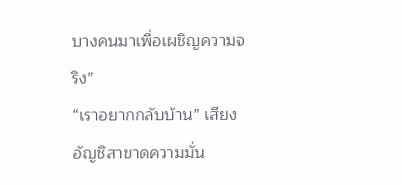บางคนมาเพื่อเผชิญความจริง”
“เราอยากกลับบ้าน” เสียงอัญชิสาขาดความมั่น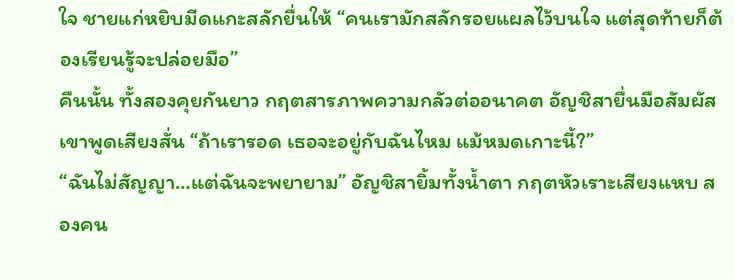ใจ ชายแก่หยิบมีดแกะสลักยื่นให้ “คนเรามักสลักรอยแผลไว้บนใจ แต่สุดท้ายก็ต้องเรียนรู้จะปล่อยมือ”
คืนนั้น ทั้งสองคุยกันยาว กฤตสารภาพความกลัวต่ออนาคต อัญชิสายื่นมือสัมผัส เขาพูดเสียงสั่น “ถ้าเรารอด เธอจะอยู่กับฉันไหม แม้หมดเกาะนี้?”
“ฉันไม่สัญญา…แต่ฉันจะพยายาม” อัญชิสายิ้มทั้งน้ำตา กฤตหัวเราะเสียงแหบ สองคน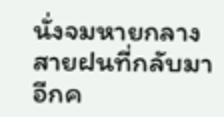นั่งจมหายกลางสายฝนที่กลับมาอีกค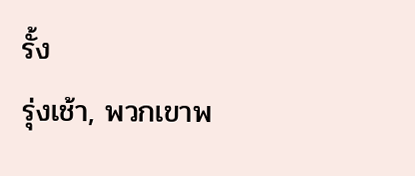รั้ง
รุ่งเช้า, พวกเขาพ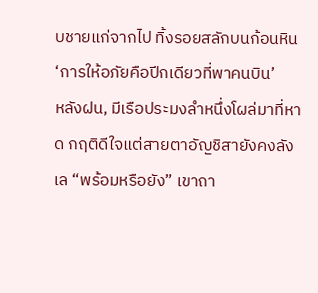บชายแก่จากไป ทิ้งรอยสลักบนก้อนหิน ‘การให้อภัยคือปีกเดียวที่พาคนบิน’
หลังฝน, มีเรือประมงลำหนึ่งโผล่มาที่หาด กฤติดีใจแต่สายตาอัญชิสายังคงลังเล “พร้อมหรือยัง” เขาถา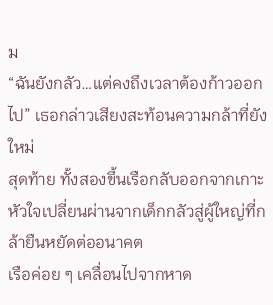ม
“ฉันยังกลัว…แต่คงถึงเวลาต้องก้าวออกไป” เธอกล่าวเสียงสะท้อนความกล้าที่ยังใหม่
สุดท้าย ทั้งสองขึ้นเรือกลับออกจากเกาะ หัวใจเปลี่ยนผ่านจากเด็กกลัวสู่ผู้ใหญ่ที่กล้ายืนหยัดต่ออนาคต
เรือค่อย ๆ เคลื่อนไปจากหาด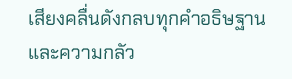เสียงคลื่นดังกลบทุกคำอธิษฐานและความกลัว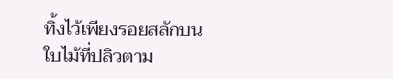ทิ้งไว้เพียงรอยสลักบนใบไม้ที่ปลิวตาม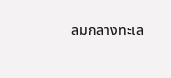ลมกลางทะเล